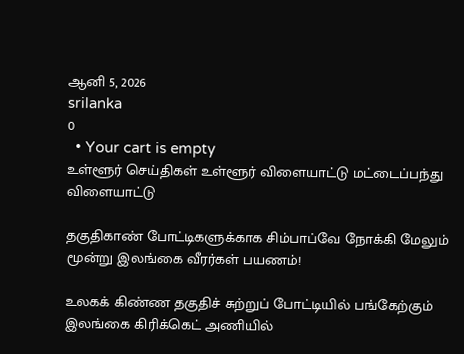ஆனி 5, 2026
srilanka
0
  • Your cart is empty
உள்ளூர் செய்திகள் உள்ளூர் விளையாட்டு மட்டைப்பந்து விளையாட்டு

தகுதிகாண் போட்டிகளுக்காக சிம்பாப்வே நோக்கி மேலும் மூன்று இலங்கை வீரர்கள் பயணம்!

உலகக் கிண்ண தகுதிச் சுற்றுப் போட்டியில் பங்கேற்கும் இலங்கை கிரிக்கெட் அணியில்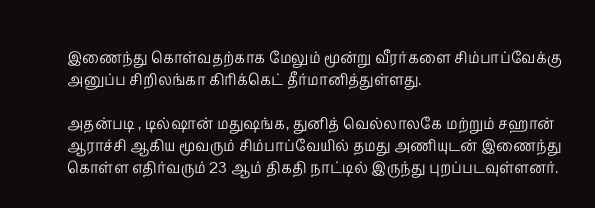இணைந்து கொள்வதற்காக மேலும் மூன்று வீரர்களை சிம்பாப்வேக்கு அனுப்ப சிறிலங்கா கிரிக்கெட் தீர்மானித்துள்ளது.

அதன்படி , டில்ஷான் மதுஷங்க, துனித் வெல்லாலகே மற்றும் சஹான் ஆராச்சி ஆகிய மூவரும் சிம்பாப்வேயில் தமது அணியுடன் இணைந்து கொள்ள எதிர்வரும் 23 ஆம் திகதி நாட்டில் இருந்து புறப்படவுள்ளனர்.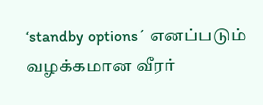‘standby options´ எனப்படும் வழக்கமான வீரர்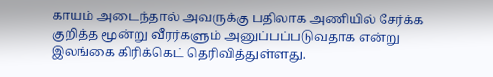காயம் அடைந்தால் அவருக்கு பதிலாக அணியில் சேர்க்க குறித்த மூன்று வீரர்களும் அனுப்பப்படுவதாக என்று இலங்கை கிரிக்கெட் தெரிவித்துள்ளது.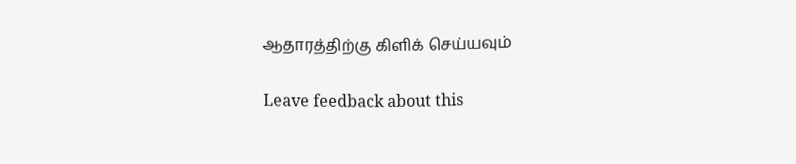ஆதாரத்திற்கு கிளிக் செய்யவும்

Leave feedback about this